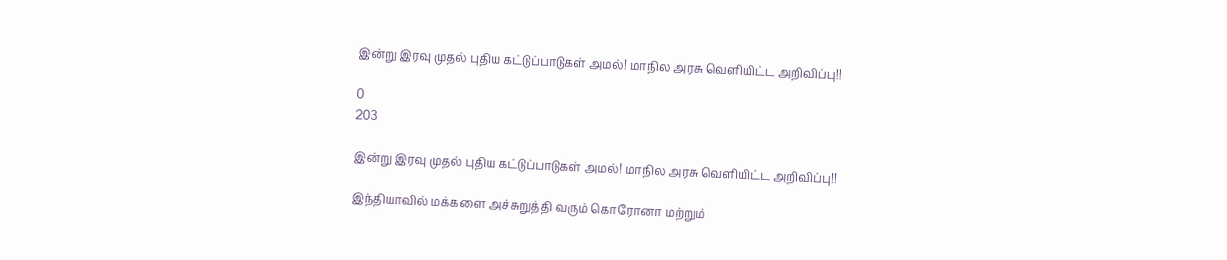இன்று இரவு முதல் புதிய கட்டுப்பாடுகள் அமல்! மாநில அரசு வெளியிட்ட அறிவிப்பு!!

0
203

இன்று இரவு முதல் புதிய கட்டுப்பாடுகள் அமல்! மாநில அரசு வெளியிட்ட அறிவிப்பு!!

இந்தியாவில் மக்களை அச்சுறுத்தி வரும் கொரோனா மற்றும்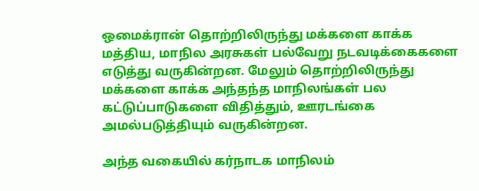ஒமைக்ரான் தொற்றிலிருந்து மக்களை காக்க மத்திய, மாநில அரசுகள் பல்வேறு நடவடிக்கைகளை எடுத்து வருகின்றன. மேலும் தொற்றிலிருந்து மக்களை காக்க அந்தந்த மாநிலங்கள் பல கட்டுப்பாடுகளை விதித்தும், ஊரடங்கை அமல்படுத்தியும் வருகின்றன.

அந்த வகையில் கர்நாடக மாநிலம்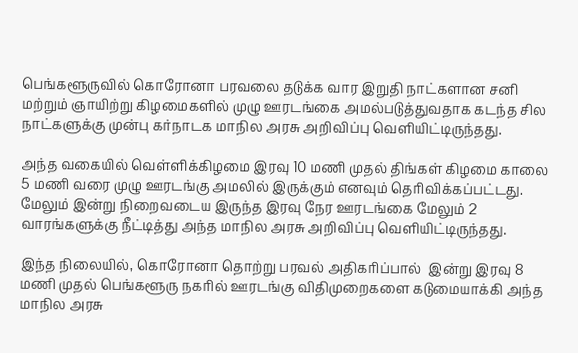பெங்களூருவில் கொரோனா பரவலை தடுக்க வார இறுதி நாட்களான சனி மற்றும் ஞாயிற்று கிழமைகளில் முழு ஊரடங்கை அமல்படுத்துவதாக கடந்த சில நாட்களுக்கு முன்பு கர்நாடக மாநில அரசு அறிவிப்பு வெளியிட்டிருந்தது.

அந்த வகையில் வெள்ளிக்கிழமை இரவு 10 மணி முதல் திங்கள் கிழமை காலை 5 மணி வரை முழு ஊரடங்கு அமலில் இருக்கும் எனவும் தெரிவிக்கப்பட்டது. மேலும் இன்று நிறைவடைய இருந்த இரவு நேர ஊரடங்கை மேலும் 2 வாரங்களுக்கு நீட்டித்து அந்த மாநில அரசு அறிவிப்பு வெளியிட்டிருந்தது.

இந்த நிலையில், கொரோனா தொற்று பரவல் அதிகரிப்பால்  இன்று இரவு 8 மணி முதல் பெங்களூரு நகரில் ஊரடங்கு விதிமுறைகளை கடுமையாக்கி அந்த மாநில அரசு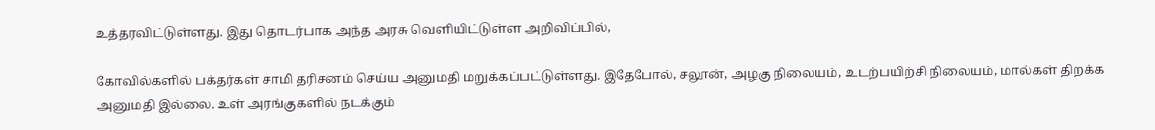உத்தரவிட்டுள்ளது. இது தொடர்பாக அந்த அரசு வெளியிட்டுள்ள அறிவிப்பில்,

கோவில்களில் பக்தர்கள் சாமி தரிசனம் செய்ய அனுமதி மறுக்கப்பட்டுள்ளது. இதேபோல், சலூன், அழகு நிலையம், உடற்பயிற்சி நிலையம், மால்கள் திறக்க அனுமதி இல்லை. உள் அரங்குகளில் நடக்கும்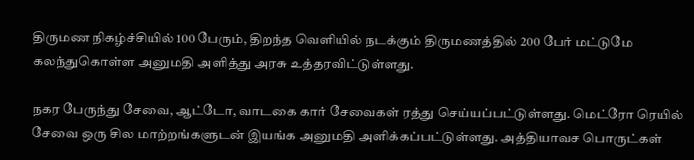திருமண நிகழ்ச்சியில் 100 பேரும், திறந்த வெளியில் நடக்கும் திருமணத்தில் 200 பேர் மட்டுமே கலந்துகொள்ள அனுமதி அளித்து அரசு உத்தரவிட்டுள்ளது.

நகர பேருந்து சேவை, ஆட்டோ, வாடகை கார் சேவைகள் ரத்து செய்யப்பட்டுள்ளது. மெட்ரோ ரெயில் சேவை ஒரு சில மாற்றங்களுடன் இயங்க அனுமதி அளிக்கப்பட்டுள்ளது. அத்தியாவச பொருட்கள்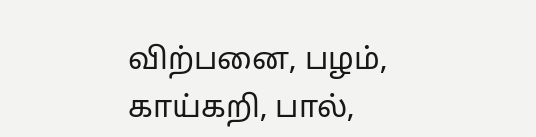விற்பனை, பழம், காய்கறி, பால்,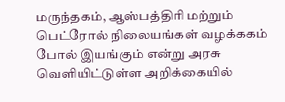மருந்தகம், ஆஸ்பத்திரி மற்றும் பெட்ரோல் நிலையங்கள் வழக்ககம் போல் இயங்கும் என்று அரசு வெளியிட்டுள்ள அறிக்கையில்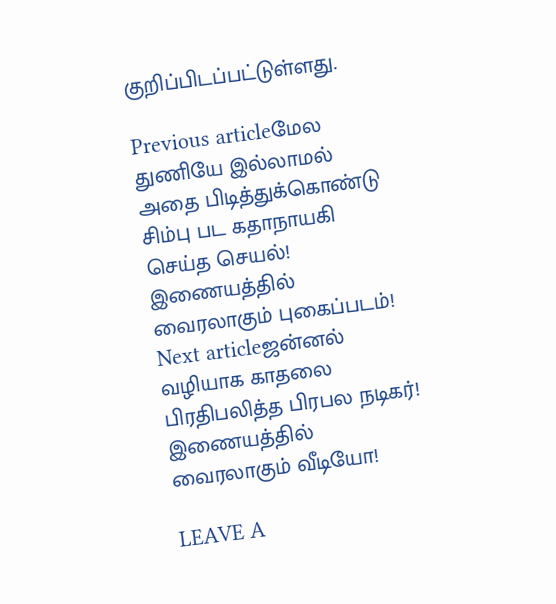குறிப்பிடப்பட்டுள்ளது.

Previous articleமேல துணியே இல்லாமல் அதை பிடித்துக்கொண்டு சிம்பு பட கதாநாயகி செய்த செயல்! இணையத்தில் வைரலாகும் புகைப்படம்!
Next articleஜன்னல் வழியாக காதலை பிரதிபலித்த பிரபல நடிகர்! இணையத்தில் வைரலாகும் வீடியோ!

LEAVE A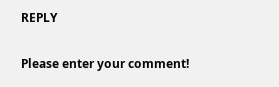REPLY

Please enter your comment!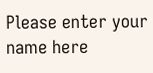Please enter your name here